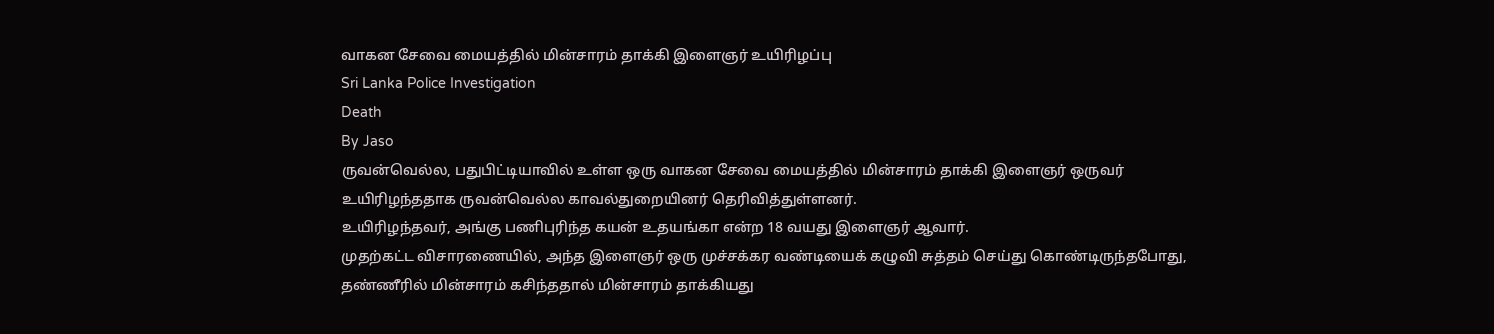வாகன சேவை மையத்தில் மின்சாரம் தாக்கி இளைஞர் உயிரிழப்பு
Sri Lanka Police Investigation
Death
By Jaso
ருவன்வெல்ல, பதுபிட்டியாவில் உள்ள ஒரு வாகன சேவை மையத்தில் மின்சாரம் தாக்கி இளைஞர் ஒருவர் உயிரிழந்ததாக ருவன்வெல்ல காவல்துறையினர் தெரிவித்துள்ளனர்.
உயிரிழந்தவர், அங்கு பணிபுரிந்த கயன் உதயங்கா என்ற 18 வயது இளைஞர் ஆவார்.
முதற்கட்ட விசாரணையில், அந்த இளைஞர் ஒரு முச்சக்கர வண்டியைக் கழுவி சுத்தம் செய்து கொண்டிருந்தபோது, தண்ணீரில் மின்சாரம் கசிந்ததால் மின்சாரம் தாக்கியது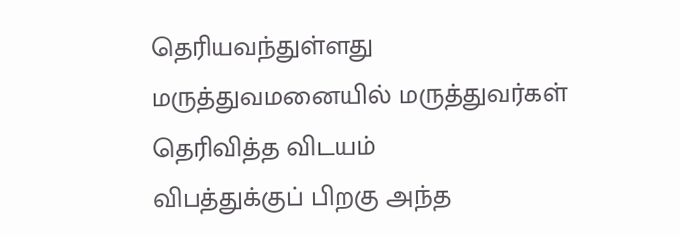தெரியவந்துள்ளது
மருத்துவமனையில் மருத்துவர்கள் தெரிவித்த விடயம்
விபத்துக்குப் பிறகு அந்த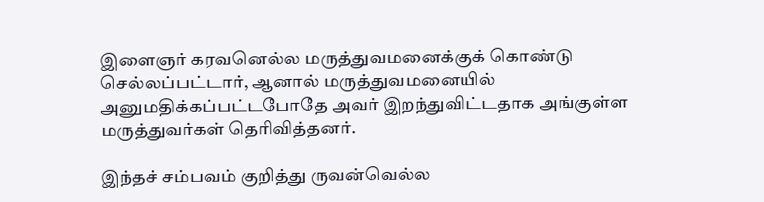இளைஞர் கரவனெல்ல மருத்துவமனைக்குக் கொண்டு செல்லப்பட்டார், ஆனால் மருத்துவமனையில் அனுமதிக்கப்பட்டபோதே அவர் இறந்துவிட்டதாக அங்குள்ள மருத்துவர்கள் தெரிவித்தனர்.

இந்தச் சம்பவம் குறித்து ருவன்வெல்ல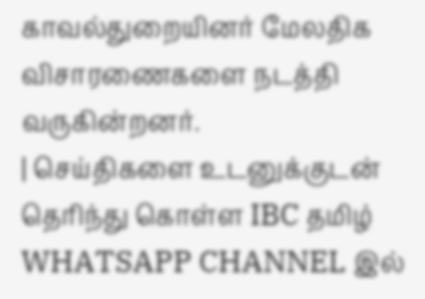காவல்துறையினர் மேலதிக விசாரணைகளை நடத்தி வருகின்றனர்.
| செய்திகளை உடனுக்குடன் தெரிந்து கொள்ள IBC தமிழ் WHATSAPP CHANNEL இல்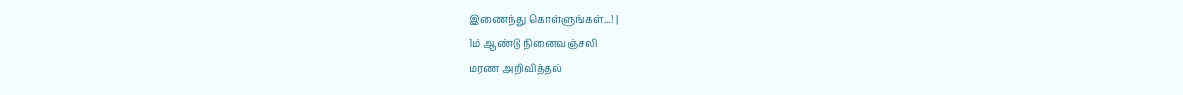இணைந்து கொள்ளுங்கள்...! |
1ம் ஆண்டு நினைவஞ்சலி
மரண அறிவித்தல்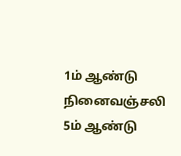1ம் ஆண்டு நினைவஞ்சலி
5ம் ஆண்டு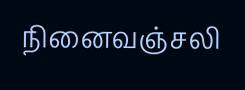நினைவஞ்சலி